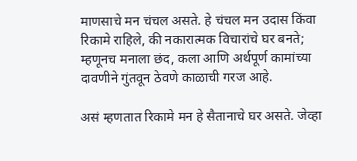माणसाचे मन चंचल असते. हे चंचल मन उदास किंवा रिकामे राहिले, की नकारात्मक विचारांचे घर बनते; म्हणूनच मनाला छंद, कला आणि अर्थपूर्ण कामांच्या दावणीने गुंतवून ठेवणे काळाची गरज आहे.

असं म्हणतात रिकामे मन हे सैतानाचे घर असते. जेव्हा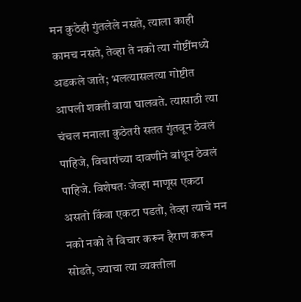मन कुठेही गुंतलेले नसते, त्याला काही कामच नसते, तेव्हा ते नको त्या गोष्टींमध्ये अडकले जाते; भलत्यासलत्या गोष्टीत आपली शक्ती वाया घालवते. त्यासाठी त्या चंचल मनाला कुठेतरी सतत गुंतवून ठेवलं पाहिजे, विचारांच्या दावणीने बांधून ठेवलं पाहिजे. विशेषतः जेव्हा माणूस एकटा असतो किंवा एकटा पडतो, तेव्हा त्याचे मन नको नको ते विचार करून हैराण करून सोडते, ज्याचा त्या व्यक्तीला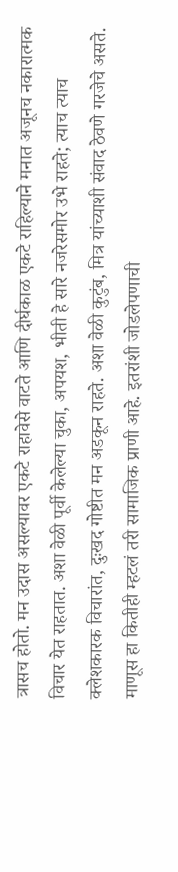त्रासच होतो. मन उदास असल्यावर एकटे राहावेसे वाटते आणि दीर्घकाळ एकटे राहिल्याने मनात अजूनच नकारात्मक विचार येत राहतात. अशा वेळी पूर्वी केलेल्या चुका, अपयश, भीती हे सारे नजरेसमोर उभे राहते; त्याच त्याच क्लेशकारक विचारांत, दुःखद गोष्टीत मन अडकून राहते. अशा वेळी कुटुंब, मित्र यांच्याशी संवाद ठेवणे गरजेचे असते.
माणूस हा कितीही म्हटलं तरी सामाजिक प्राणी आहे. इतरांशी जोडलेपणाची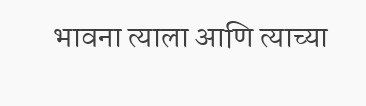भावना त्याला आणि त्याच्या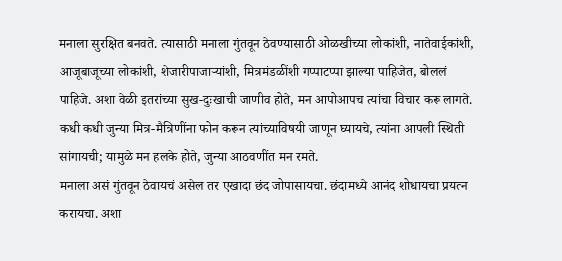मनाला सुरक्षित बनवते. त्यासाठी मनाला गुंतवून ठेवण्यासाठी ओळखीच्या लोकांशी, नातेवाईकांशी, आजूबाजूच्या लोकांशी, शेजारीपाजाऱ्यांशी, मित्रमंडळींशी गप्पाटप्पा झाल्या पाहिजेत, बोललं पाहिजे. अशा वेळी इतरांच्या सुख-दुःखाची जाणीव होते, मन आपोआपच त्यांचा विचार करू लागते. कधी कधी जुन्या मित्र-मैत्रिणींना फोन करून त्यांच्याविषयी जाणून घ्यायचे, त्यांना आपली स्थिती सांगायची; यामुळे मन हलके होते, जुन्या आठवणींत मन रमते.
मनाला असं गुंतवून ठेवायचं असेल तर एखादा छंद जोपासायचा. छंदामध्ये आनंद शोधायचा प्रयत्न करायचा. अशा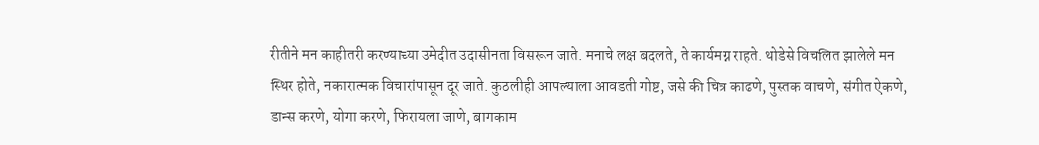रीतीने मन काहीतरी करण्याच्या उमेदीत उदासीनता विसरून जाते. मनाचे लक्ष बदलते, ते कार्यमग्न राहते. थोडेसे विचलित झालेले मन स्थिर होते, नकारात्मक विचारांपासून दूर जाते. कुठलीही आपल्याला आवडती गोष्ट, जसे की चित्र काढणे, पुस्तक वाचणे, संगीत ऐकणे, डान्स करणे, योगा करणे, फिरायला जाणे, बागकाम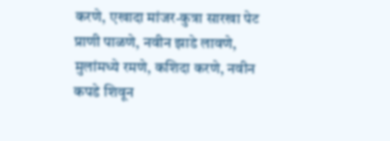करणे, एखादा मांजर-कुत्रा सारखा पेट प्राणी पाळणे, नवीन झाडे लावणे, मुलांमध्ये रमणे, कशिदा करणे, नवीन कपडे शिवून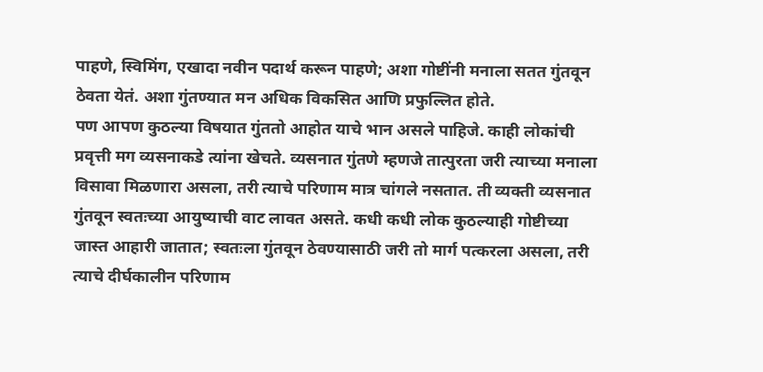पाहणे, स्विमिंग, एखादा नवीन पदार्थ करून पाहणे; अशा गोष्टींनी मनाला सतत गुंतवून ठेवता येतं. अशा गुंतण्यात मन अधिक विकसित आणि प्रफुल्लित होते.
पण आपण कुठल्या विषयात गुंततो आहोत याचे भान असले पाहिजे. काही लोकांची प्रवृत्ती मग व्यसनाकडे त्यांना खेचते. व्यसनात गुंतणे म्हणजे तात्पुरता जरी त्याच्या मनाला विसावा मिळणारा असला, तरी त्याचे परिणाम मात्र चांगले नसतात. ती व्यक्ती व्यसनात गुंतवून स्वतःच्या आयुष्याची वाट लावत असते. कधी कधी लोक कुठल्याही गोष्टीच्या जास्त आहारी जातात; स्वतःला गुंतवून ठेवण्यासाठी जरी तो मार्ग पत्करला असला, तरी त्याचे दीर्घकालीन परिणाम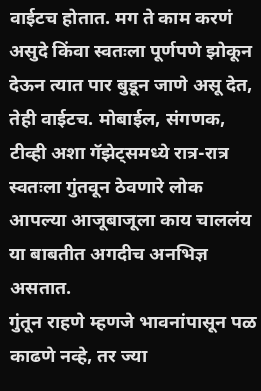वाईटच होतात. मग ते काम करणं असुदे किंवा स्वतःला पूर्णपणे झोकून देऊन त्यात पार बुडून जाणे असू देत, तेही वाईटच. मोबाईल, संगणक, टीव्ही अशा गॅझेट्समध्ये रात्र-रात्र स्वतःला गुंतवून ठेवणारे लोक आपल्या आजूबाजूला काय चाललंय या बाबतीत अगदीच अनभिज्ञ असतात.
गुंतून राहणे म्हणजे भावनांपासून पळ काढणे नव्हे, तर ज्या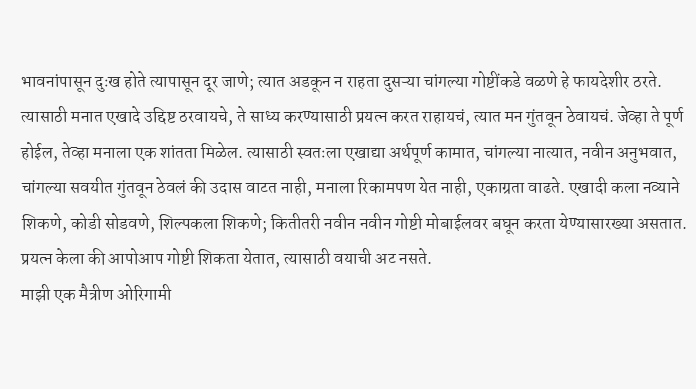भावनांपासून दुःख होते त्यापासून दूर जाणे; त्यात अडकून न राहता दुसऱ्या चांगल्या गोष्टींकडे वळणे हे फायदेशीर ठरते. त्यासाठी मनात एखादे उद्दिष्ट ठरवायचे, ते साध्य करण्यासाठी प्रयत्न करत राहायचं, त्यात मन गुंतवून ठेवायचं. जेव्हा ते पूर्ण होईल, तेव्हा मनाला एक शांतता मिळेल. त्यासाठी स्वतःला एखाद्या अर्थपूर्ण कामात, चांगल्या नात्यात, नवीन अनुभवात, चांगल्या सवयीत गुंतवून ठेवलं की उदास वाटत नाही, मनाला रिकामपण येत नाही, एकाग्रता वाढते. एखादी कला नव्याने शिकणे, कोडी सोडवणे, शिल्पकला शिकणे; कितीतरी नवीन नवीन गोष्टी मोबाईलवर बघून करता येण्यासारख्या असतात. प्रयत्न केला की आपोआप गोष्टी शिकता येतात, त्यासाठी वयाची अट नसते.
माझी एक मैत्रीण ओरिगामी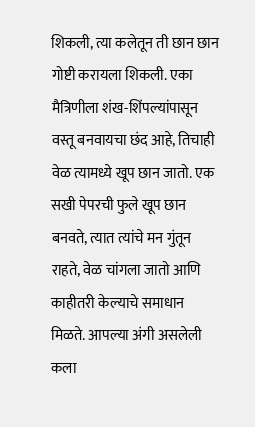शिकली, त्या कलेतून ती छान छान गोष्टी करायला शिकली. एका मैत्रिणीला शंख-शिंपल्यांपासून वस्तू बनवायचा छंद आहे, तिचाही वेळ त्यामध्ये खूप छान जातो. एक सखी पेपरची फुले खूप छान बनवते, त्यात त्यांचे मन गुंतून राहते, वेळ चांगला जातो आणि काहीतरी केल्याचे समाधान मिळते. आपल्या अंगी असलेली कला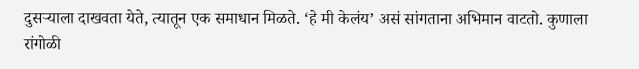दुसऱ्याला दाखवता येते, त्यातून एक समाधान मिळते. ‘हे मी केलंय’ असं सांगताना अभिमान वाटतो. कुणाला रांगोळी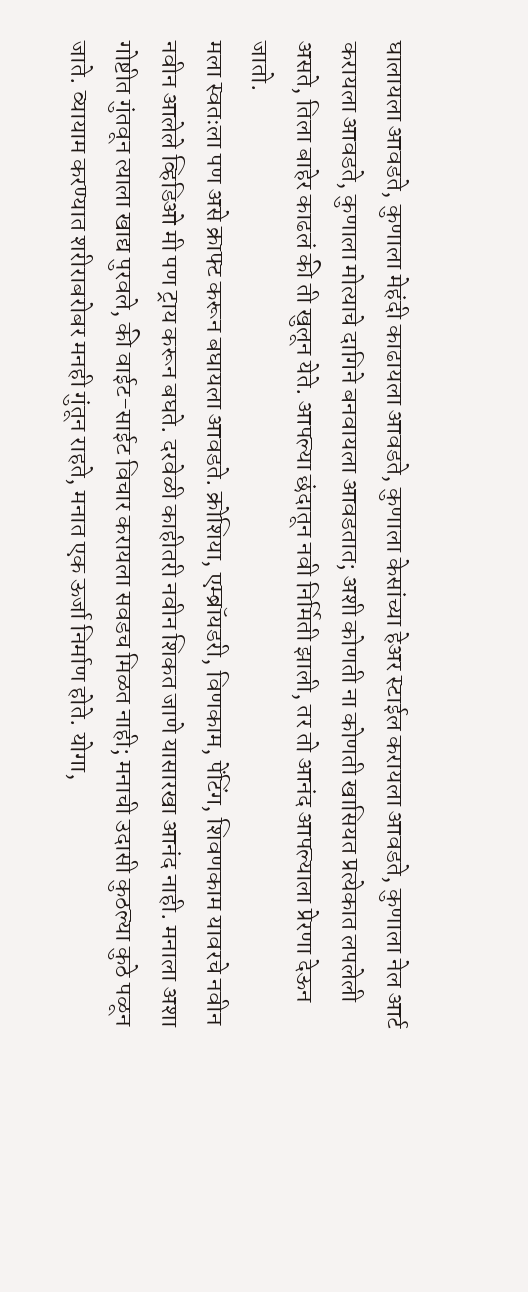घालायला आवडते, कुणाला मेहंदी काढायला आवडते, कुणाला केसांच्या हेअर स्टाईल करायला आवडते, कुणाला नेल आर्ट करायला आवडते, कुणाला मोत्याचे दागिने बनवायला आवडतात; अशी कोणती ना कोणती खासियत प्रत्येकात लपलेली असते, तिला बाहेर काढलं की ती खुलून येते. आपल्या छंदातून नवी निर्मिती झाली, तर तो आनंद आपल्याला प्रेरणा देऊन जातो.
मला स्वतःला पण असे क्राफ्ट करून बघायला आवडते. क्रोशिया, एम्ब्रॉयडरी, विणकाम, पेंटिंग, शिवणकाम यावरचे नवीन नवीन आलेले व्हिडिओ मी पण ट्राय करून बघते. दरवेळी काहीतरी नवीन शिकत जाणे यासारखा आनंद नाही. मनाला अशा गोष्टीत गुंतवून त्याला खाद्य पुरवले, की वाईट-साईट विचार करायला सवडच मिळत नाही; मनाची उदासी कुठल्या कुठे पळून जाते. व्यायाम करण्यात शरीराबरोबर मनही गुंतून राहते, मनात एक ऊर्जा निर्माण होते. योगा,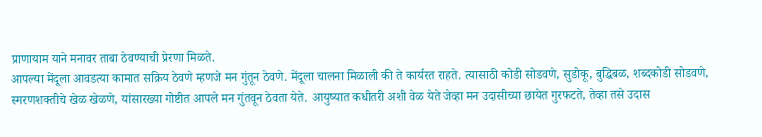प्राणायाम याने मनावर ताबा ठेवण्याची प्रेरणा मिळते.
आपल्या मेंदूला आवडत्या कामात सक्रिय ठेवणे म्हणजे मन गुंतून ठेवणे. मेंदूला चालना मिळाली की ते कार्यरत राहते. त्यासाठी कोडी सोडवणे, सुडोकू, बुद्धिबळ, शब्दकोडी सोडवणे, स्मरणशक्तीचे खेळ खेळणे, यांसारख्या गोष्टीत आपले मन गुंतवून ठेवता येते. आयुष्यात कधीतरी अशी वेळ येते जेव्हा मन उदासीच्या छायेत गुरफटते, तेव्हा तसे उदास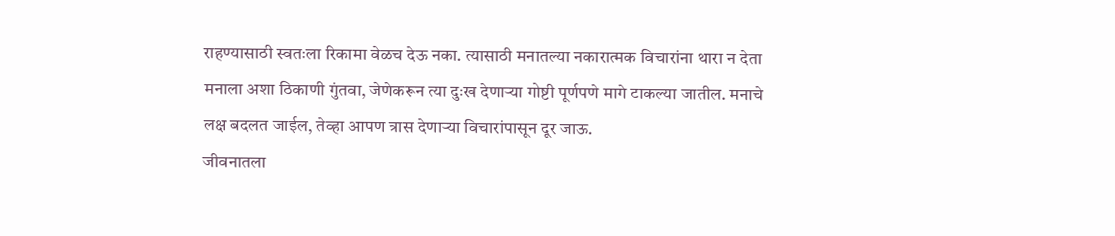राहण्यासाठी स्वतःला रिकामा वेळच देऊ नका. त्यासाठी मनातल्या नकारात्मक विचारांना थारा न देता मनाला अशा ठिकाणी गुंतवा, जेणेकरून त्या दुःख देणाऱ्या गोष्टी पूर्णपणे मागे टाकल्या जातील. मनाचे लक्ष बदलत जाईल, तेव्हा आपण त्रास देणाऱ्या विचारांपासून दूर जाऊ.
जीवनातला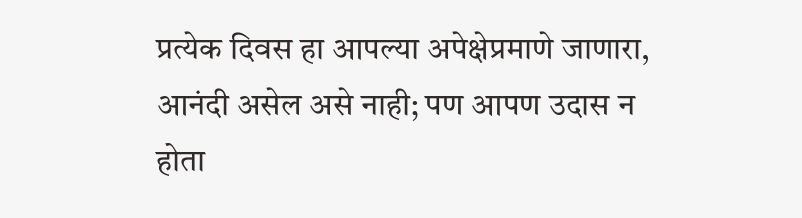प्रत्येक दिवस हा आपल्या अपेक्षेप्रमाणे जाणारा, आनंदी असेल असे नाही; पण आपण उदास न होता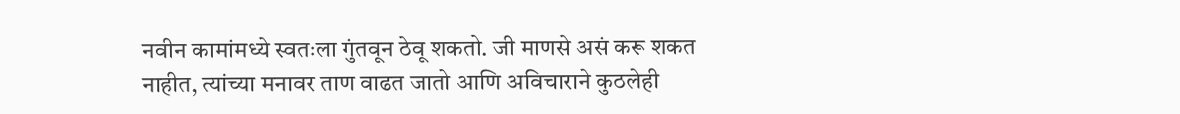नवीन कामांमध्ये स्वतःला गुंतवून ठेवू शकतो. जी माणसे असं करू शकत नाहीत, त्यांच्या मनावर ताण वाढत जातो आणि अविचाराने कुठलेही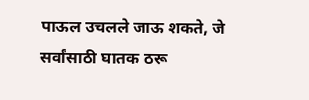पाऊल उचलले जाऊ शकते, जे सर्वांसाठी घातक ठरू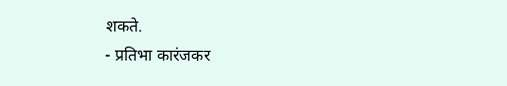शकते.
- प्रतिभा कारंजकर